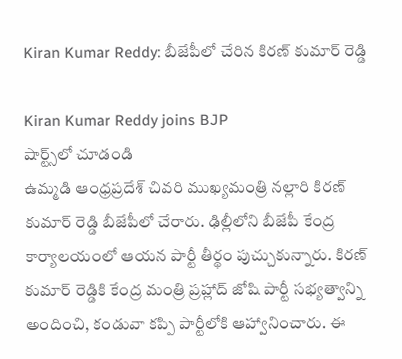Kiran Kumar Reddy: బీజేపీలో చేరిన కిరణ్ కుమార్ రెడ్డి

Kiran Kumar Reddy joins BJP
షార్ట్స్‌లో చూడండి
ఉమ్మడి ఆంధ్రప్రదేశ్ చివరి ముఖ్యమంత్రి నల్లారి కిరణ్ కుమార్ రెడ్డి బీజేపీలో చేరారు. ఢిల్లీలోని బీజేపీ కేంద్ర కార్యాలయంలో ఆయన పార్టీ తీర్థం పుచ్చుకున్నారు. కిరణ్ కుమార్ రెడ్డికి కేంద్ర మంత్రి ప్రహ్లాద్ జోషి పార్టీ సభ్యత్వాన్ని అందించి, కండువా కప్పి పార్టీలోకి ఆహ్వానించారు. ఈ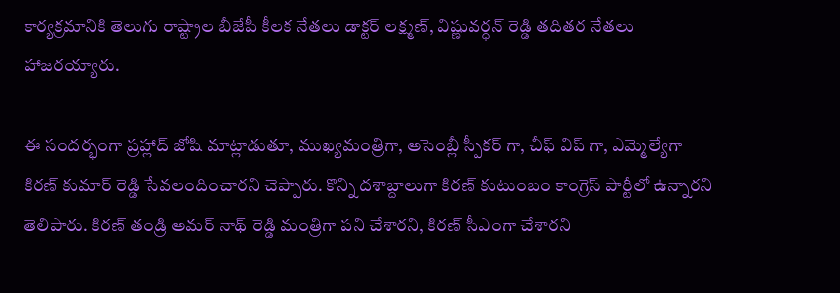కార్యక్రమానికి తెలుగు రాష్ట్రాల బీజేపీ కీలక నేతలు డాక్టర్ లక్ష్మణ్, విష్ణువర్ధన్ రెడ్డి తదితర నేతలు హాజరయ్యారు.

ఈ సందర్భంగా ప్రహ్లాద్ జోషి మాట్లాడుతూ, ముఖ్యమంత్రిగా, అసెంబ్లీ స్పీకర్ గా, చీఫ్ విప్ గా, ఎమ్మెల్యేగా కిరణ్ కుమార్ రెడ్డి సేవలందించారని చెప్పారు. కొన్ని దశాబ్దాలుగా కిరణ్ కుటుంబం కాంగ్రెస్ పార్టీలో ఉన్నారని తెలిపారు. కిరణ్ తండ్రి అమర్ నాథ్ రెడ్డి మంత్రిగా పని చేశారని, కిరణ్ సీఎంగా చేశారని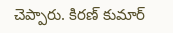చెప్పారు. కిరణ్ కుమార్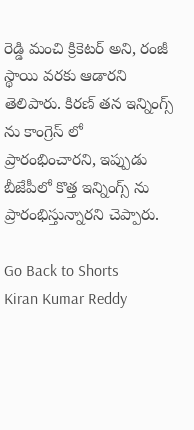రెడ్డి మంచి క్రికెటర్ అని, రంజీ స్థాయి వరకు ఆడారని తెలిపారు. కిరణ్ తన ఇన్నింగ్స్ ను కాంగ్రెస్ లో ప్రారంభించారని, ఇప్పుడు బీజేపీలో కొత్త ఇన్నింగ్స్ ను ప్రారంభిస్తున్నారని చెప్పారు.

Go Back to Shorts
Kiran Kumar Reddy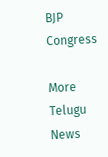BJP
Congress

More Telugu News